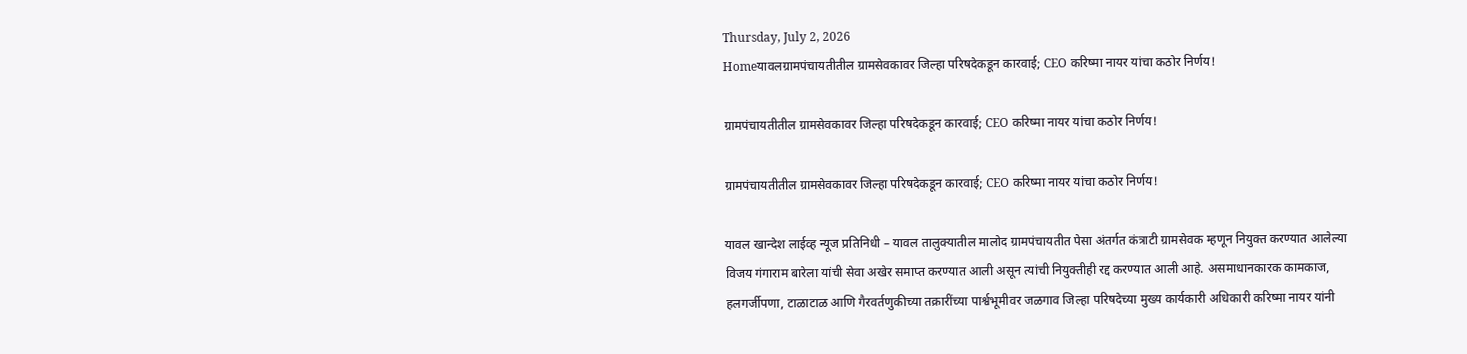Thursday, July 2, 2026
Homeयावलग्रामपंचायतीतील ग्रामसेवकावर जिल्हा परिषदेकडून कारवाई; CEO करिष्मा नायर यांचा कठोर निर्णय!

ग्रामपंचायतीतील ग्रामसेवकावर जिल्हा परिषदेकडून कारवाई; CEO करिष्मा नायर यांचा कठोर निर्णय!

ग्रामपंचायतीतील ग्रामसेवकावर जिल्हा परिषदेकडून कारवाई; CEO करिष्मा नायर यांचा कठोर निर्णय!

यावल खान्देश लाईव्ह न्यूज प्रतिनिधी – यावल तालुक्यातील मालोद ग्रामपंचायतीत पेसा अंतर्गत कंत्राटी ग्रामसेवक म्हणून नियुक्त करण्यात आलेल्या विजय गंगाराम बारेला यांची सेवा अखेर समाप्त करण्यात आली असून त्यांची नियुक्तीही रद्द करण्यात आली आहे. असमाधानकारक कामकाज, हलगर्जीपणा, टाळाटाळ आणि गैरवर्तणुकीच्या तक्रारींच्या पार्श्वभूमीवर जळगाव जिल्हा परिषदेच्या मुख्य कार्यकारी अधिकारी करिष्मा नायर यांनी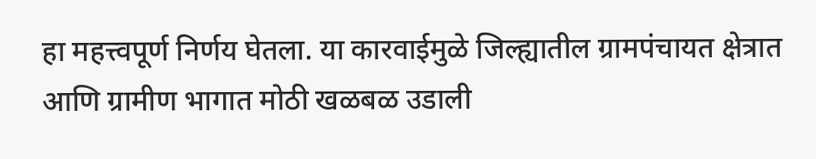हा महत्त्वपूर्ण निर्णय घेतला. या कारवाईमुळे जिल्ह्यातील ग्रामपंचायत क्षेत्रात आणि ग्रामीण भागात मोठी खळबळ उडाली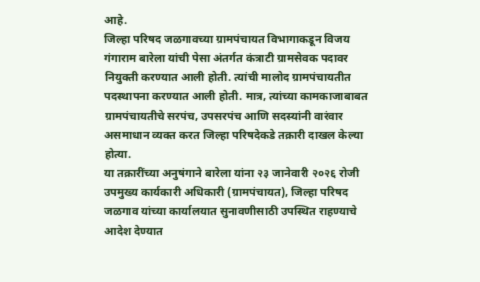आहे.
जिल्हा परिषद जळगावच्या ग्रामपंचायत विभागाकडून विजय गंगाराम बारेला यांची पेसा अंतर्गत कंत्राटी ग्रामसेवक पदावर नियुक्ती करण्यात आली होती. त्यांची मालोद ग्रामपंचायतीत पदस्थापना करण्यात आली होती. मात्र, त्यांच्या कामकाजाबाबत ग्रामपंचायतीचे सरपंच, उपसरपंच आणि सदस्यांनी वारंवार असमाधान व्यक्त करत जिल्हा परिषदेकडे तक्रारी दाखल केल्या होत्या.
या तक्रारींच्या अनुषंगाने बारेला यांना २३ जानेवारी २०२६ रोजी उपमुख्य कार्यकारी अधिकारी (ग्रामपंचायत), जिल्हा परिषद जळगाव यांच्या कार्यालयात सुनावणीसाठी उपस्थित राहण्याचे आदेश देण्यात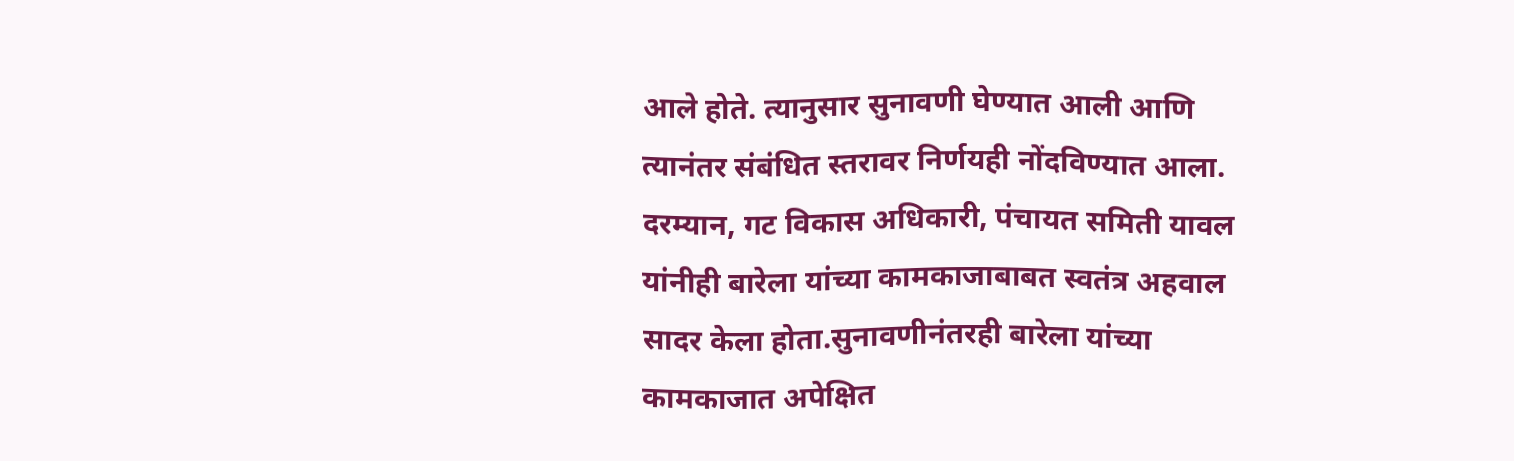आले होते. त्यानुसार सुनावणी घेण्यात आली आणि त्यानंतर संबंधित स्तरावर निर्णयही नोंदविण्यात आला. दरम्यान, गट विकास अधिकारी, पंचायत समिती यावल यांनीही बारेला यांच्या कामकाजाबाबत स्वतंत्र अहवाल सादर केला होता.सुनावणीनंतरही बारेला यांच्या कामकाजात अपेक्षित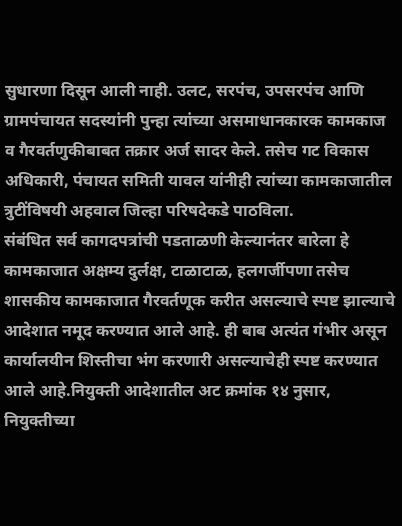सुधारणा दिसून आली नाही. उलट, सरपंच, उपसरपंच आणि ग्रामपंचायत सदस्यांनी पुन्हा त्यांच्या असमाधानकारक कामकाज व गैरवर्तणुकीबाबत तक्रार अर्ज सादर केले. तसेच गट विकास अधिकारी, पंचायत समिती यावल यांनीही त्यांच्या कामकाजातील त्रुटींविषयी अहवाल जिल्हा परिषदेकडे पाठविला.
संबंधित सर्व कागदपत्रांची पडताळणी केल्यानंतर बारेला हे कामकाजात अक्षम्य दुर्लक्ष, टाळाटाळ, हलगर्जीपणा तसेच शासकीय कामकाजात गैरवर्तणूक करीत असल्याचे स्पष्ट झाल्याचे आदेशात नमूद करण्यात आले आहे. ही बाब अत्यंत गंभीर असून कार्यालयीन शिस्तीचा भंग करणारी असल्याचेही स्पष्ट करण्यात आले आहे.नियुक्ती आदेशातील अट क्रमांक १४ नुसार, नियुक्तीच्या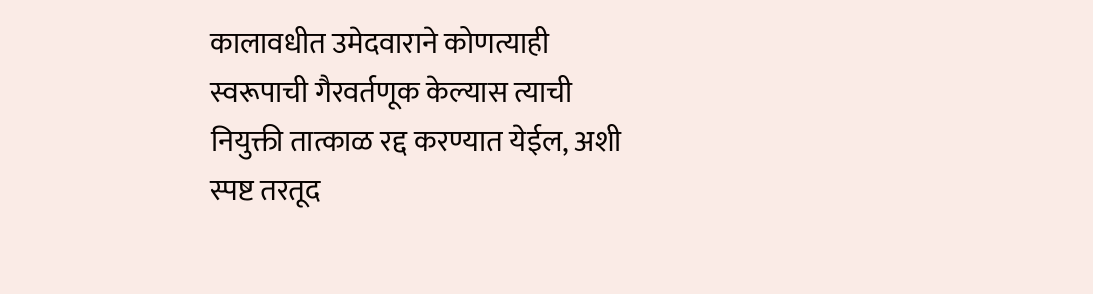कालावधीत उमेदवाराने कोणत्याही स्वरूपाची गैरवर्तणूक केल्यास त्याची नियुक्ती तात्काळ रद्द करण्यात येईल, अशी स्पष्ट तरतूद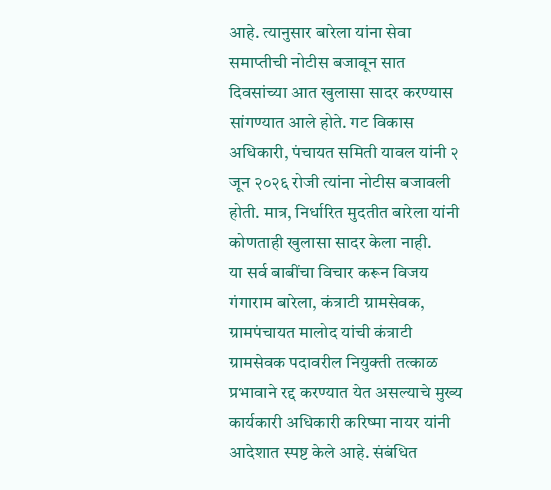आहे. त्यानुसार बारेला यांना सेवा समाप्तीची नोटीस बजावून सात दिवसांच्या आत खुलासा सादर करण्यास सांगण्यात आले होते. गट विकास अधिकारी, पंचायत समिती यावल यांनी २ जून २०२६ रोजी त्यांना नोटीस बजावली होती. मात्र, निर्धारित मुदतीत बारेला यांनी कोणताही खुलासा सादर केला नाही.
या सर्व बाबींचा विचार करून विजय गंगाराम बारेला, कंत्राटी ग्रामसेवक, ग्रामपंचायत मालोद यांची कंत्राटी ग्रामसेवक पदावरील नियुक्ती तत्काळ प्रभावाने रद्द करण्यात येत असल्याचे मुख्य कार्यकारी अधिकारी करिष्मा नायर यांनी आदेशात स्पष्ट केले आहे. संबंधित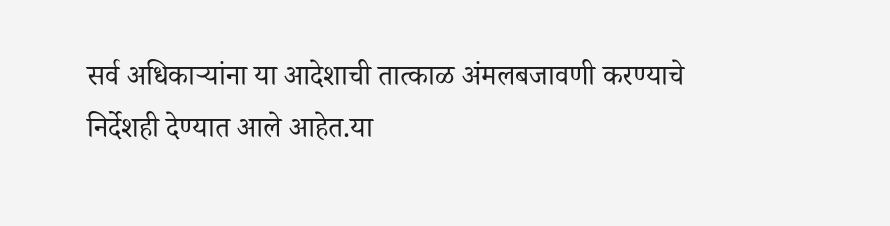सर्व अधिकाऱ्यांना या आदेशाची तात्काळ अंमलबजावणी करण्याचे निर्देशही देण्यात आले आहेत.या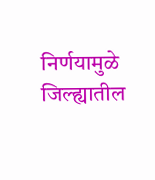निर्णयामुळे जिल्ह्यातील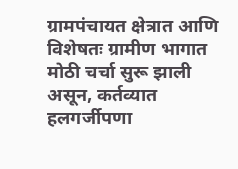ग्रामपंचायत क्षेत्रात आणि विशेषतः ग्रामीण भागात मोठी चर्चा सुरू झाली असून, कर्तव्यात हलगर्जीपणा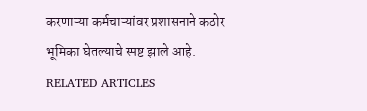करणाऱ्या कर्मचाऱ्यांवर प्रशासनाने कठोर भूमिका घेतल्याचे स्पष्ट झाले आहे.
RELATED ARTICLES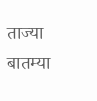ताज्या बातम्या